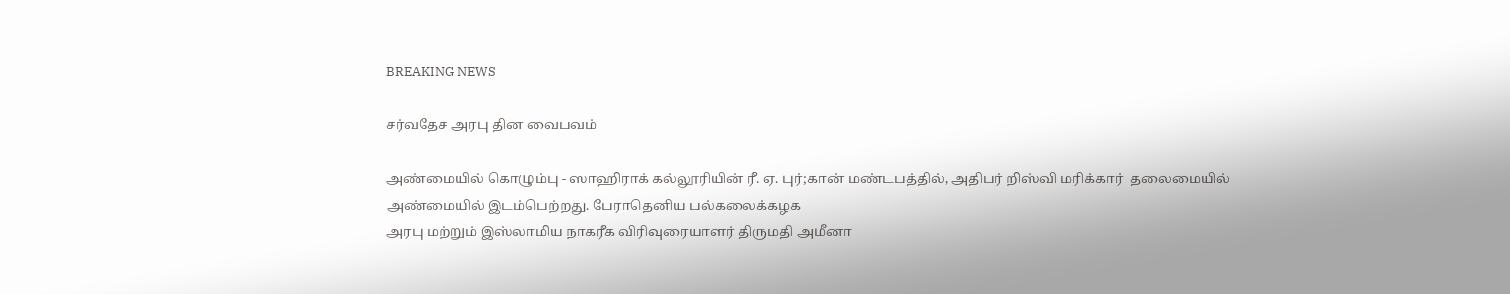BREAKING NEWS

சர்வதேச அரபு தின வைபவம்

அண்மையில் கொழும்பு - ஸாஹிராக் கல்லூரியின் ரீ. ஏ. புர்;கான் மண்டபத்தில், அதிபர் றிஸ்வி மரிக்கார்  தலைமையில் அண்மையில் இடம்பெற்றது. பேராதெனிய பல்கலைக்கழக
அரபு மற்றும் இஸ்லாமிய நாகரீக விரிவுரையாளர் திருமதி அமீனா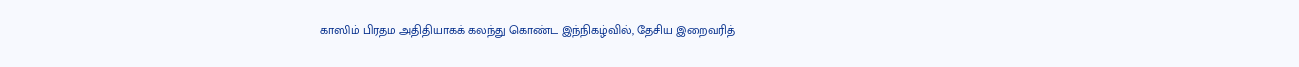காஸிம் பிரதம அதிதியாகக் கலந்து கொண்ட இந்நிகழ்வில், தேசிய இறைவரித்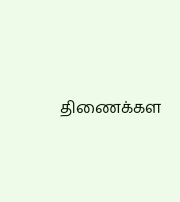திணைக்கள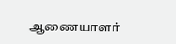ஆணையாளர்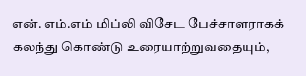என். எம்.எம் மிப்லி விசேட பேச்சாளராகக் கலந்து கொண்டு உரையாற்றுவதையும்,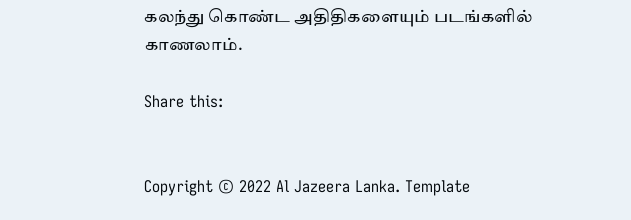கலந்து கொண்ட அதிதிகளையும் படங்களில் காணலாம்.

Share this:


Copyright © 2022 Al Jazeera Lanka. Template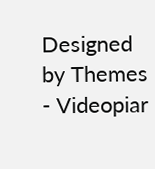Designed by Themes - Videopiar